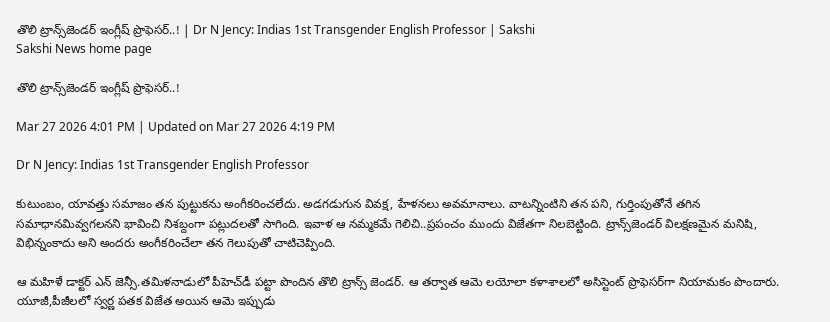తొలి ట్రాన్స్‌జెండర్‌ ఇంగ్లీష్‌ ప్రొఫెసర్‌..! | Dr N Jency: Indias 1st Transgender English Professor | Sakshi
Sakshi News home page

తొలి ట్రాన్స్‌జెండర్‌ ఇంగ్లీష్‌ ప్రొఫెసర్‌..!

Mar 27 2026 4:01 PM | Updated on Mar 27 2026 4:19 PM

Dr N Jency: Indias 1st Transgender English Professor

కుటుంబం, యావత్తు సమాజం తన పుట్టుకను అంగీకరించలేదు. అడగడుగున వివక్ష, హేళనలు అవమానాలు. వాటన్నింటిని తన పని, గుర్తింపుతోనే తగిన సమాధానమివ్వగలనని భావించి నిశబ్దంగా పట్లుదలతో సాగింది. ఇవాళ ఆ నమ్మకమే గెలిచి..ప్రపంచం ముందు విజేతగా నిలబెట్టింది. ట్రాన్స్‌జెండర్‌ విలక్షణమైన మనిషి, విభిన్నంకాదు అని అందరు అంగీకరించేలా తన గెలుపుతో చాటిచెప్పింది.

ఆ మహిళే డాక్టర్‌ ఎన్‌ జెన్సీ.తమిళనాడులో పీహెచ్‌డీ పట్టా పొందిన తొలి ట్రాన్స్‌ జెండర్‌. ఆ తర్వాత ఆమె లయోలా కళాశాలలో అసిస్టెంట్‌ ప్రొఫెసర్‌గా నియామకం పొందారు. యూజీ,పీజీలలో స్వర్ణ పతక విజేత అయిన ఆమె ఇప్పుడు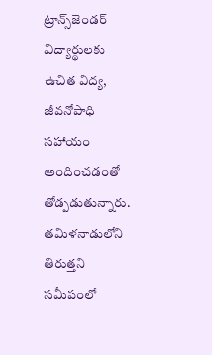ట్రాన్స్‌జెండర్‌ విద్యార్థులకు ఉచిత విద్య, జీవనోపాధి సహాయం అందించడంతో తోడ్పడుతున్నారు. తమిళనాడులోని తిరుత్తని సమీపంలో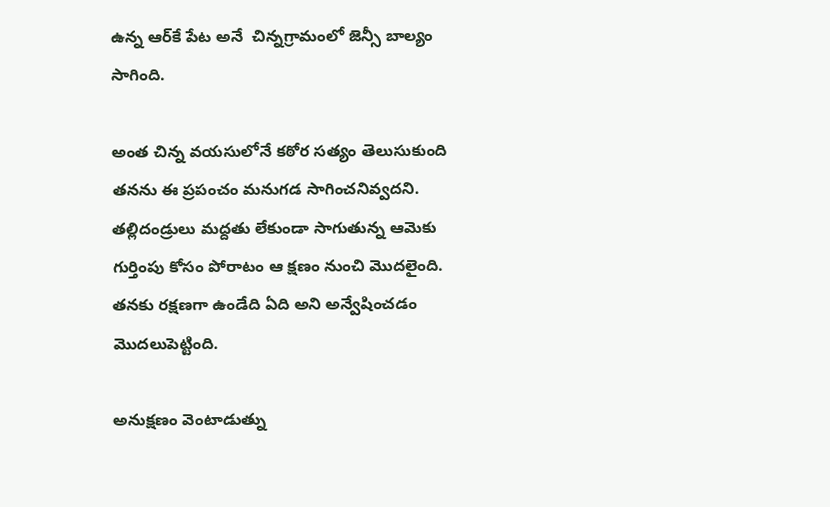ఉన్న ఆర్‌కే పేట అనే  చిన్నగ్రామంలో జెన్సీ బాల్యం సాగింది.

అంత చిన్న వయసులోనే కఠోర సత్యం తెలుసుకుంది తనను ఈ ప్రపంచం మనుగడ సాగించనివ్వదని. తల్లిదండ్రులు మద్దతు లేకుండా సాగుతున్న ఆమెకు గుర్తింపు కోసం పోరాటం ఆ క్షణం నుంచి మొదలైంది. తనకు రక్షణగా ఉండేది ఏది అని అన్వేషించడం మొదలుపెట్టింది.

అనుక్షణం వెంటాడుత్ను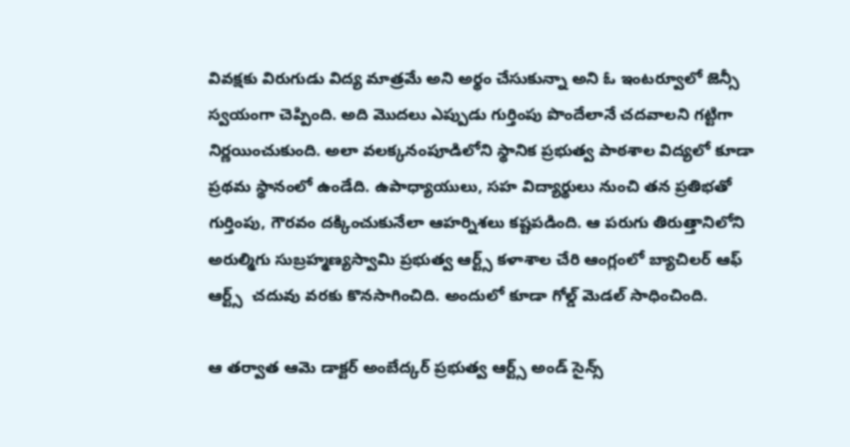వివక్షకు విరుగుడు విద్య మాత్రమే అని అర్థం చేసుకున్నా అని ఓ ఇంటర్వూలో జెన్సీ స్వయంగా చెప్పింది. అది మొదలు ఎప్పుడు గుర్తింపు పొందేలానే చదవాలని గట్టిగా నిర్ణయించుకుంది. అలా వలక్కనంపూడిలోని స్థానిక ప్రభుత్వ పాఠశాల విద్యలో కూడా ప్రథమ స్థానంలో ఉండేది. ఉపాధ్యాయులు, సహ విద్యార్థులు నుంచి తన ప్రతిభతో గుర్తింపు, గౌరవం దక్కించుకునేలా ఆహర్నిశలు కష్టపడింది. ఆ పరుగు తిరుత్తానిలోని అరుల్మిగు సుబ్రహ్మణ్యస్వామి ప్రభుత్వ ఆర్ట్స్ కళాశాల చేరి ఆంగ్లంలో బ్యాచిలర్ ఆఫ్ ఆర్ట్స్  చదువు వరకు కొనసాగించిది. అందులో కూడా గోల్డ్‌ మెడల్‌ సాధించింది.

ఆ తర్వాత ఆమె డాక్టర్ అంబేద్కర్ ప్రభుత్వ ఆర్ట్స్ అండ్ సైన్స్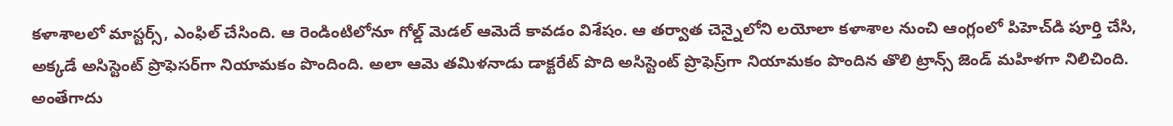కళాశాలలో మాస్టర్స్‌, ఎంఫిల్‌ చేసింది. ఆ రెండింటిలోనూ గోల్డ్‌ మెడల్‌ ఆమెదే కావడం విశేషం. ఆ తర్వాత చెన్నైలోని లయోలా కళాశాల నుంచి ఆంగ్లంలో పిహెచ్‌డి పూర్తి చేసి, అక్కడే అసిస్టెంట్‌ ప్రొఫెసర్‌గా నియామకం పొందింది. అలా ఆమె తమిళనాడు డాక్టరేట్‌ పొది అసిస్టెంట్‌ ప్రొఫెస్ర్‌గా నియామకం పొందిన తొలి ట్రాన్స్‌ జెండ్‌ మహిళగా నిలిచింది. అంతేగాదు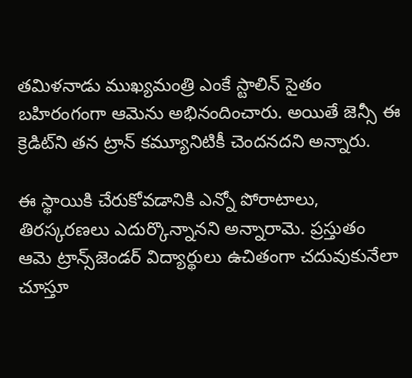తమిళనాడు ముఖ్యమంత్రి ఎంకే స్టాలిన్‌ సైతం బహిరంగంగా ఆమెను అభినందించారు. అయితే జెన్సీ ఈ క్రెడిట్‌ని తన ట్రాన్‌ కమ్యూనిటికీ చెందనదని అన్నారు.

ఈ స్థాయికి చేరుకోవడానికి ఎన్నో పోరాటాలు, తిరస్కరణలు ఎదుర్కొన్నానని అన్నారామె. ప్రస్తుతం ఆమె ట్రాన్స్‌జెండర్‌ విద్యార్థులు ఉచితంగా చదువుకునేలా చూస్తూ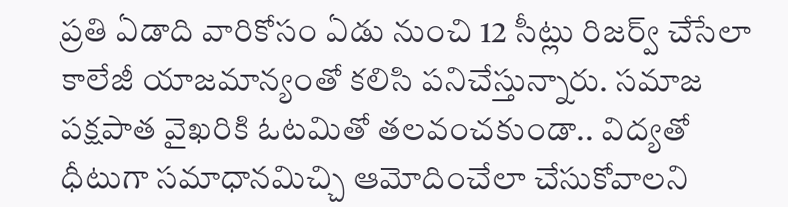ప్రతి ఏడాది వారికోసం ఏడు నుంచి 12 సీట్లు రిజర్వ్‌ చేసేలా కాలేజీ యాజమాన్యంతో కలిసి పనిచేస్తున్నారు. సమాజ పక్షపాత వైఖరికి ఓటమితో తలవంచకుండా.. విద్యతో ధీటుగా సమాధానమిచ్చి ఆమోదించేలా చేసుకోవాలని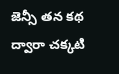జెన్సీ తన కథ ద్వారా చక్కటి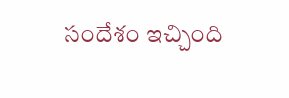సందేశం ఇచ్చింది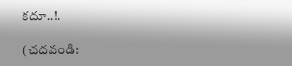కదూ..!.

(చదవండి: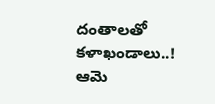దంతాలతో కళాఖండాలు..! ఆమె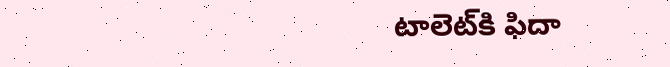టాలెట్‌కి ఫిదా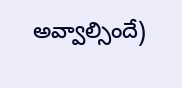అవ్వాల్సిందే)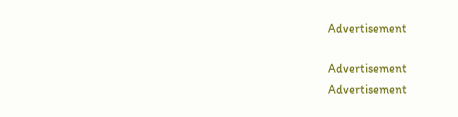Advertisement

Advertisement
Advertisement